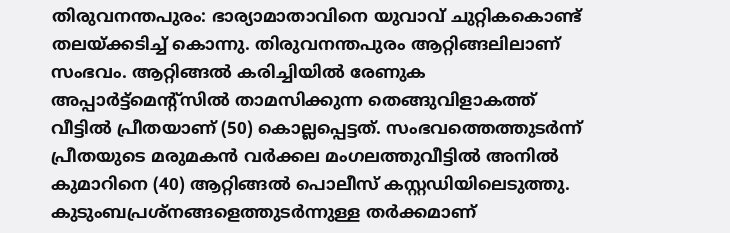തിരുവനന്തപുരം: ഭാര്യാമാതാവിനെ യുവാവ് ചുറ്റികകൊണ്ട് തലയ്ക്കടിച്ച് കൊന്നു. തിരുവനന്തപുരം ആറ്റിങ്ങലിലാണ് സംഭവം. ആറ്റിങ്ങൽ കരിച്ചിയിൽ രേണുക അപ്പാർട്ട്മെന്റ്സിൽ താമസിക്കുന്ന തെങ്ങുവിളാകത്ത് വീട്ടിൽ പ്രീതയാണ് (50) കൊല്ലപ്പെട്ടത്. സംഭവത്തെത്തുടർന്ന് പ്രീതയുടെ മരുമകൻ വർക്കല മംഗലത്തുവീട്ടിൽ അനിൽ കുമാറിനെ (40) ആറ്റിങ്ങൽ പൊലീസ് കസ്റ്റഡിയിലെടുത്തു.
കുടുംബപ്രശ്നങ്ങളെത്തുടർന്നുള്ള തർക്കമാണ്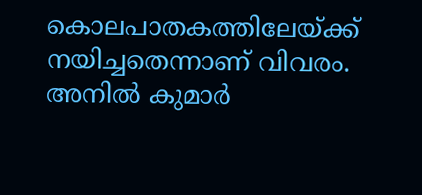കൊലപാതകത്തിലേയ്ക്ക് നയിച്ചതെന്നാണ് വിവരം. അനിൽ കുമാർ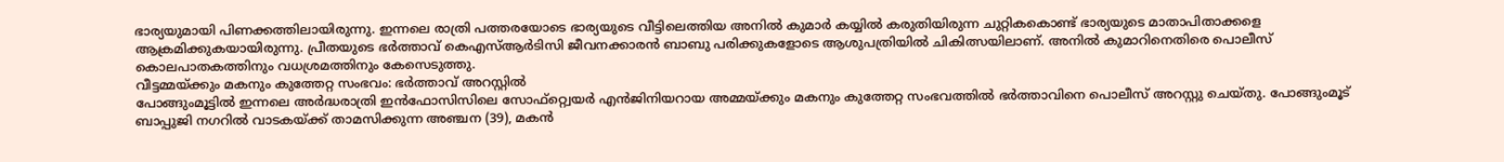ഭാര്യയുമായി പിണക്കത്തിലായിരുന്നു. ഇന്നലെ രാത്രി പത്തരയോടെ ഭാര്യയുടെ വീട്ടിലെത്തിയ അനിൽ കുമാർ കയ്യിൽ കരുതിയിരുന്ന ചുറ്റികകൊണ്ട് ഭാര്യയുടെ മാതാപിതാക്കളെ ആക്രമിക്കുകയായിരുന്നു. പ്രീതയുടെ ഭർത്താവ് കെഎസ്ആർടിസി ജീവനക്കാരൻ ബാബു പരിക്കുകളോടെ ആശുപത്രിയിൽ ചികിത്സയിലാണ്. അനിൽ കുമാറിനെതിരെ പൊലീസ് കൊലപാതകത്തിനും വധശ്രമത്തിനും കേസെടുത്തു.
വീട്ടമ്മയ്ക്കും മകനും കുത്തേറ്റ സംഭവം: ഭർത്താവ് അറസ്റ്റിൽ
പോങ്ങുംമൂട്ടിൽ ഇന്നലെ അർദ്ധരാത്രി ഇൻഫോസിസിലെ സോഫ്റ്റ്വെയർ എൻജിനിയറായ അമ്മയ്ക്കും മകനും കുത്തേറ്റ സംഭവത്തിൽ ഭർത്താവിനെ പൊലീസ് അറസ്റ്റു ചെയ്തു. പോങ്ങുംമൂട് ബാപ്പുജി നഗറിൽ വാടകയ്ക്ക് താമസിക്കുന്ന അഞ്ചന (39), മകൻ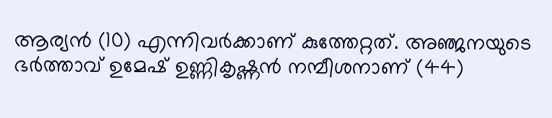ആര്യൻ (10) എന്നിവർക്കാണ് കുത്തേറ്റത്. അഞ്ജനയുടെ ഭർത്താവ് ഉമേഷ് ഉണ്ണികൃഷ്ണൻ നമ്പീശനാണ് (44)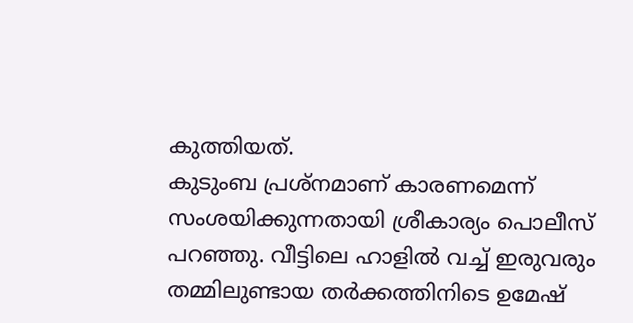കുത്തിയത്.
കുടുംബ പ്രശ്നമാണ് കാരണമെന്ന് സംശയിക്കുന്നതായി ശ്രീകാര്യം പൊലീസ് പറഞ്ഞു. വീട്ടിലെ ഹാളിൽ വച്ച് ഇരുവരും തമ്മിലുണ്ടായ തർക്കത്തിനിടെ ഉമേഷ്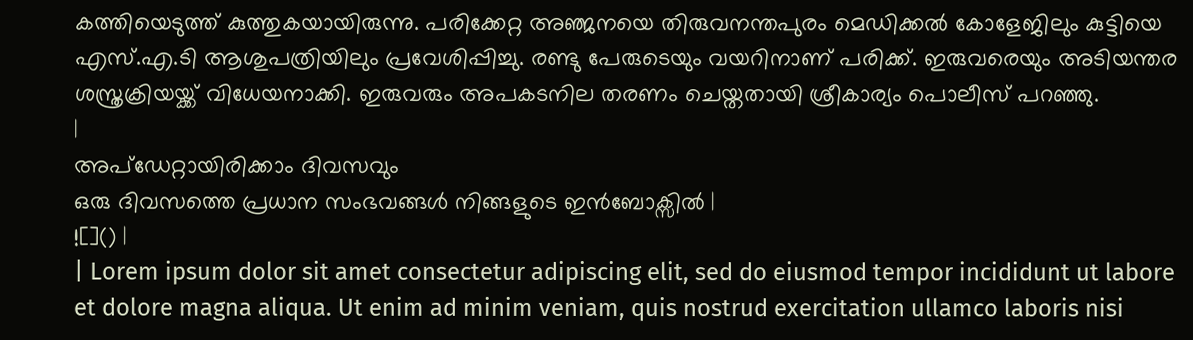കത്തിയെടുത്ത് കുത്തുകയായിരുന്നു. പരിക്കേറ്റ അഞ്ജനയെ തിരുവനന്തപുരം മെഡിക്കൽ കോളേജിലും കുട്ടിയെ എസ്.എ.ടി ആശുപത്രിയിലും പ്രവേശിപ്പിച്ചു. രണ്ടു പേരുടെയും വയറിനാണ് പരിക്ക്. ഇരുവരെയും അടിയന്തര ശസ്ത്രക്രിയയ്ക്ക് വിധേയനാക്കി. ഇരുവരും അപകടനില തരണം ചെയ്തതായി ശ്രീകാര്യം പൊലീസ് പറഞ്ഞു.
|
അപ്ഡേറ്റായിരിക്കാം ദിവസവും
ഒരു ദിവസത്തെ പ്രധാന സംഭവങ്ങൾ നിങ്ങളുടെ ഇൻബോക്സിൽ |
![]() |
| Lorem ipsum dolor sit amet consectetur adipiscing elit, sed do eiusmod tempor incididunt ut labore et dolore magna aliqua. Ut enim ad minim veniam, quis nostrud exercitation ullamco laboris nisi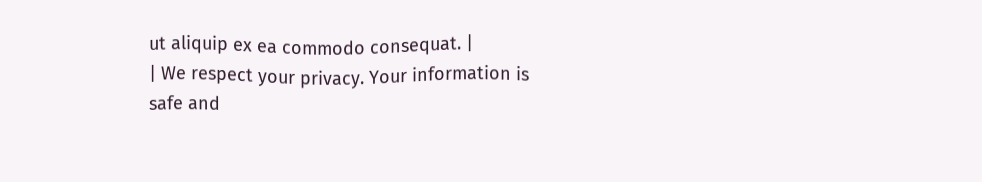ut aliquip ex ea commodo consequat. |
| We respect your privacy. Your information is safe and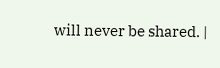will never be shared. |